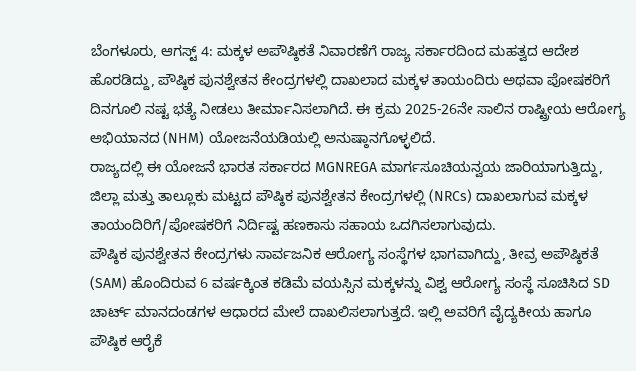ಬೆಂಗಳೂರು, ಆಗಸ್ಟ್ 4: ಮಕ್ಕಳ ಅಪೌಷ್ಠಿಕತೆ ನಿವಾರಣೆಗೆ ರಾಜ್ಯ ಸರ್ಕಾರದಿಂದ ಮಹತ್ವದ ಆದೇಶ ಹೊರಡಿದ್ದು, ಪೌಷ್ಠಿಕ ಪುನಶ್ವೇತನ ಕೇಂದ್ರಗಳಲ್ಲಿ ದಾಖಲಾದ ಮಕ್ಕಳ ತಾಯಂದಿರು ಅಥವಾ ಪೋಷಕರಿಗೆ ದಿನಗೂಲಿ ನಷ್ಟ ಭತ್ಯೆ ನೀಡಲು ತೀರ್ಮಾನಿಸಲಾಗಿದೆ. ಈ ಕ್ರಮ 2025-26ನೇ ಸಾಲಿನ ರಾಷ್ಟ್ರೀಯ ಆರೋಗ್ಯ ಅಭಿಯಾನದ (NHM) ಯೋಜನೆಯಡಿಯಲ್ಲಿ ಅನುಷ್ಠಾನಗೊಳ್ಳಲಿದೆ.
ರಾಜ್ಯದಲ್ಲಿ ಈ ಯೋಜನೆ ಭಾರತ ಸರ್ಕಾರದ MGNREGA ಮಾರ್ಗಸೂಚಿಯನ್ವಯ ಜಾರಿಯಾಗುತ್ತಿದ್ದು, ಜಿಲ್ಲಾ ಮತ್ತು ತಾಲ್ಲೂಕು ಮಟ್ಟದ ಪೌಷ್ಠಿಕ ಪುನಶ್ವೇತನ ಕೇಂದ್ರಗಳಲ್ಲಿ (NRCs) ದಾಖಲಾಗುವ ಮಕ್ಕಳ ತಾಯಂದಿರಿಗೆ/ಪೋಷಕರಿಗೆ ನಿರ್ದಿಷ್ಟ ಹಣಕಾಸು ಸಹಾಯ ಒದಗಿಸಲಾಗುವುದು.
ಪೌಷ್ಠಿಕ ಪುನಶ್ವೇತನ ಕೇಂದ್ರಗಳು ಸಾರ್ವಜನಿಕ ಆರೋಗ್ಯ ಸಂಸ್ಥೆಗಳ ಭಾಗವಾಗಿದ್ದು, ತೀವ್ರ ಅಪೌಷ್ಠಿಕತೆ (SAM) ಹೊಂದಿರುವ 6 ವರ್ಷಕ್ಕಿಂತ ಕಡಿಮೆ ವಯಸ್ಸಿನ ಮಕ್ಕಳನ್ನು ವಿಶ್ವ ಆರೋಗ್ಯ ಸಂಸ್ಥೆ ಸೂಚಿಸಿದ SD ಚಾರ್ಟ್ ಮಾನದಂಡಗಳ ಆಧಾರದ ಮೇಲೆ ದಾಖಲಿಸಲಾಗುತ್ತದೆ. ಇಲ್ಲಿ ಅವರಿಗೆ ವೈದ್ಯಕೀಯ ಹಾಗೂ ಪೌಷ್ಠಿಕ ಆರೈಕೆ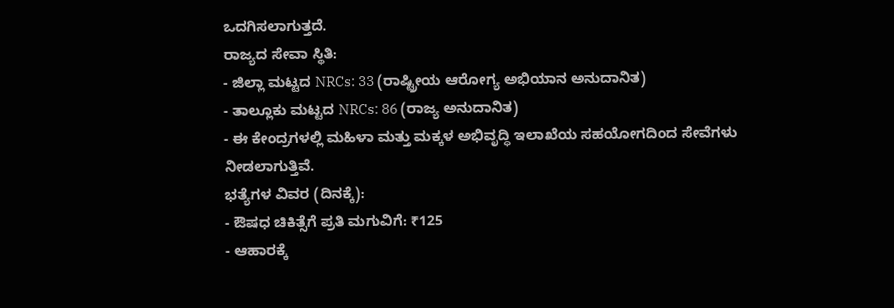ಒದಗಿಸಲಾಗುತ್ತದೆ.
ರಾಜ್ಯದ ಸೇವಾ ಸ್ಥಿತಿ:
- ಜಿಲ್ಲಾ ಮಟ್ಟದ NRCs: 33 (ರಾಷ್ಟ್ರೀಯ ಆರೋಗ್ಯ ಅಭಿಯಾನ ಅನುದಾನಿತ)
- ತಾಲ್ಲೂಕು ಮಟ್ಟದ NRCs: 86 (ರಾಜ್ಯ ಅನುದಾನಿತ)
- ಈ ಕೇಂದ್ರಗಳಲ್ಲಿ ಮಹಿಳಾ ಮತ್ತು ಮಕ್ಕಳ ಅಭಿವೃದ್ಧಿ ಇಲಾಖೆಯ ಸಹಯೋಗದಿಂದ ಸೇವೆಗಳು ನೀಡಲಾಗುತ್ತಿವೆ.
ಭತ್ಯೆಗಳ ವಿವರ (ದಿನಕ್ಕೆ):
- ಔಷಧ ಚಿಕಿತ್ಸೆಗೆ ಪ್ರತಿ ಮಗುವಿಗೆ: ₹125
- ಆಹಾರಕ್ಕೆ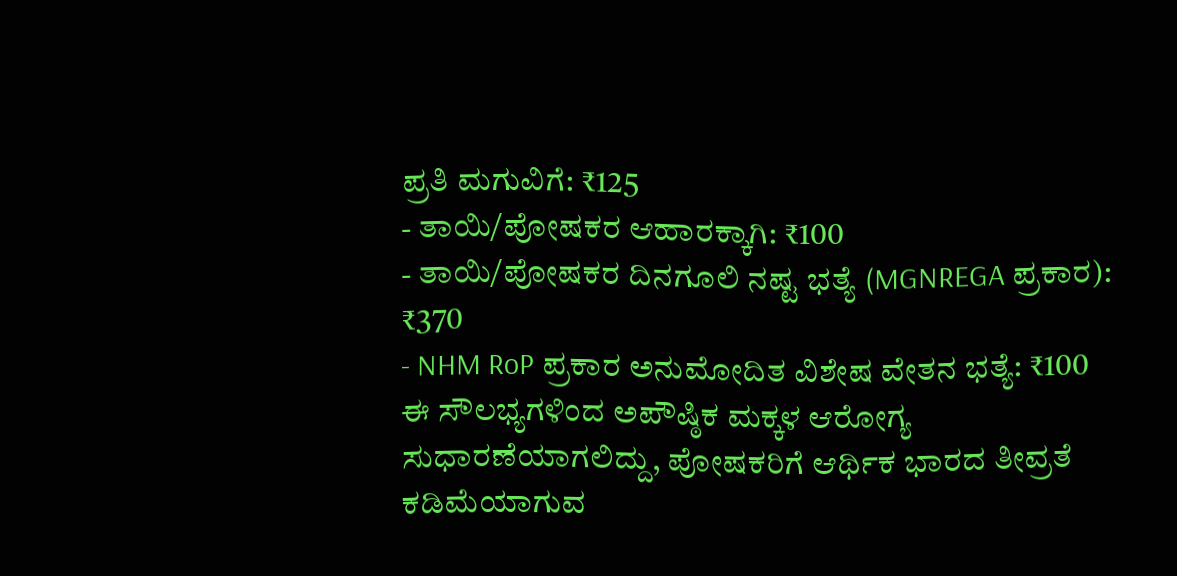ಪ್ರತಿ ಮಗುವಿಗೆ: ₹125
- ತಾಯಿ/ಪೋಷಕರ ಆಹಾರಕ್ಕಾಗಿ: ₹100
- ತಾಯಿ/ಪೋಷಕರ ದಿನಗೂಲಿ ನಷ್ಟ ಭತ್ಯೆ (MGNREGA ಪ್ರಕಾರ): ₹370
- NHM RoP ಪ್ರಕಾರ ಅನುಮೋದಿತ ವಿಶೇಷ ವೇತನ ಭತ್ಯೆ: ₹100
ಈ ಸೌಲಭ್ಯಗಳಿಂದ ಅಪೌಷ್ಠಿಕ ಮಕ್ಕಳ ಆರೋಗ್ಯ ಸುಧಾರಣೆಯಾಗಲಿದ್ದು, ಪೋಷಕರಿಗೆ ಆರ್ಥಿಕ ಭಾರದ ತೀವ್ರತೆ ಕಡಿಮೆಯಾಗುವ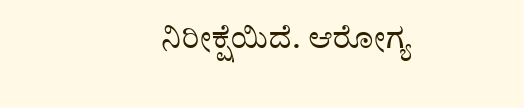ನಿರೀಕ್ಷೆಯಿದೆ. ಆರೋಗ್ಯ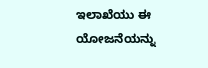ಇಲಾಖೆಯು ಈ ಯೋಜನೆಯನ್ನು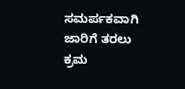ಸಮರ್ಪಕವಾಗಿ ಜಾರಿಗೆ ತರಲು ಕ್ರಮ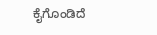ಕೈಗೊಂಡಿದೆ